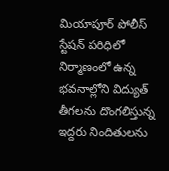మియాపూర్ పోలీస్ స్టేషన్ పరిధిలో నిర్మాణంలో ఉన్న భవనాల్లోని విద్యుత్ తీగలను దొంగలిస్తున్న ఇద్దరు నిందితులను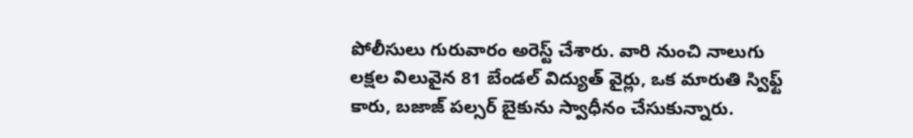పోలీసులు గురువారం అరెస్ట్ చేశారు. వారి నుంచి నాలుగు లక్షల విలువైన 81 బేండల్ విద్యుత్ వైర్లు, ఒక మారుతి స్విఫ్ట్ కారు, బజాజ్ పల్సర్ బైకును స్వాధీనం చేసుకున్నారు.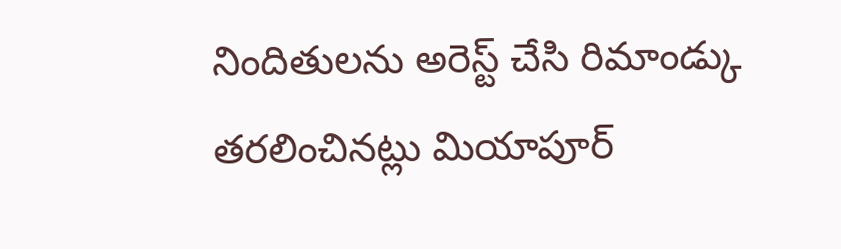నిందితులను అరెస్ట్ చేసి రిమాండ్కు తరలించినట్లు మియాపూర్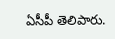ఏసీపీ తెలిపారు.